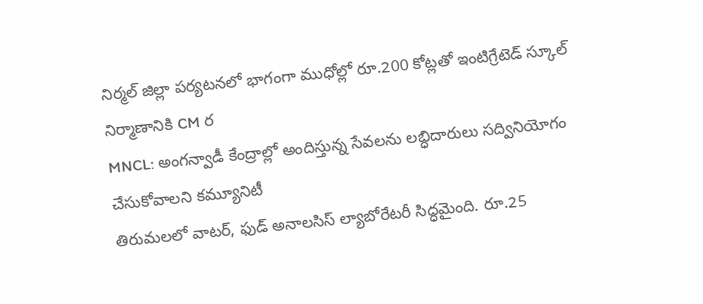నిర్మల్ జిల్లా పర్యటనలో భాగంగా ముధోల్లో రూ.200 కోట్లతో ఇంటిగ్రేటెడ్ స్కూల్ నిర్మాణానికి CM ర
MNCL: అంగన్వాడీ కేంద్రాల్లో అందిస్తున్న సేవలను లబ్ధిదారులు సద్వినియోగం చేసుకోవాలని కమ్యూనిటీ
తిరుమలలో వాటర్, ఫుడ్ అనాలసిస్ ల్యాబోరేటరీ సిద్ధమైంది. రూ.25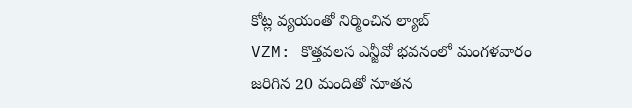కోట్ల వ్యయంతో నిర్మించిన ల్యాబ్
VZM: కొత్తవలస ఎన్జీవో భవనంలో మంగళవారం జరిగిన 20 మందితో నూతన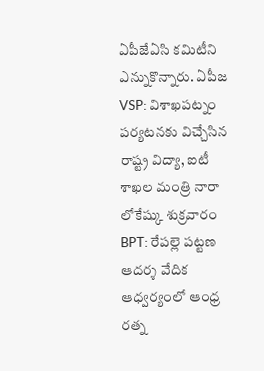ఏపీజేఏసి కమిటీని ఎన్నుకొన్నారు. ఏపీజ
VSP: విశాఖపట్నం పర్యటనకు విచ్చేసిన రాష్ట్ర విద్యా, ఐటీ శాఖల మంత్రి నారా లోకేష్కు శుక్రవారం
BPT: రేపల్లె పట్టణ ఆదర్శ వేదిక ఆధ్వర్యంలో ఆంధ్ర రత్న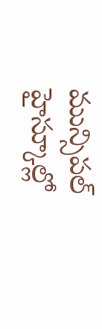మున్సిపల్ హైస్కూల్లో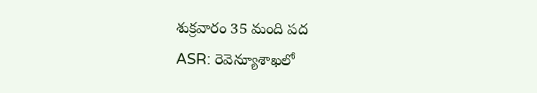శుక్రవారం 35 మంది పద
ASR: రెవెన్యూశాఖలో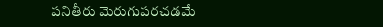పనితీరు మెరుగుపరచడమే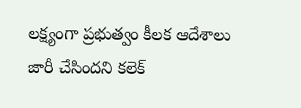లక్ష్యంగా ప్రభుత్వం కీలక ఆదేశాలు జారీ చేసిందని కలెక్